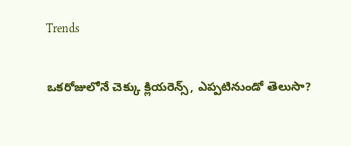Trends

ఒకరోజులోనే చెక్కు క్లియరెన్స్, ఎప్పటినుండో తెలుసా?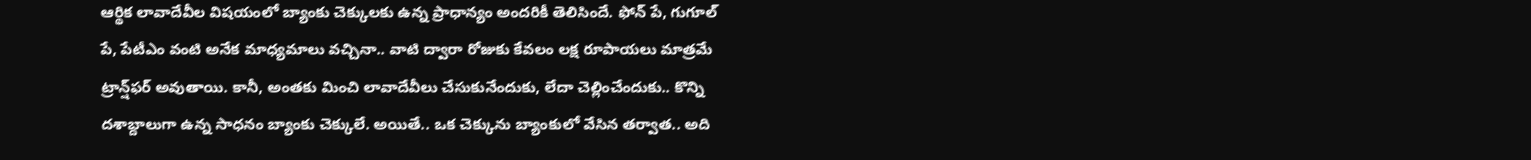ఆర్థిక లావాదేవీల విష‌యంలో బ్యాంకు చెక్కుల‌కు ఉన్న ప్రాధాన్యం అంద‌రికీ తెలిసిందే. ఫోన్ పే, గుగూల్ పే, పేటీఎం వంటి అనేక మాధ్య‌మాలు వ‌చ్చినా.. వాటి ద్వారా రోజుకు కేవ‌లం ల‌క్ష రూపాయ‌లు మాత్ర‌మే ట్రాన్ష్‌ఫ‌ర్ అవుతాయి. కానీ, అంత‌కు మించి లావాదేవీలు చేసుకునేందుకు, లేదా చెల్లించేందుకు.. కొన్ని ద‌శాబ్దాలుగా ఉన్న సాధనం బ్యాంకు చెక్కులే. అయితే.. ఒక చెక్కును బ్యాంకులో వేసిన త‌ర్వాత‌.. అది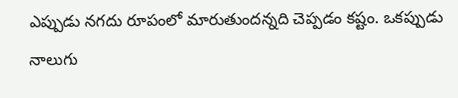ఎప్పుడు న‌గ‌దు రూపంలో మారుతుంద‌న్న‌ది చెప్ప‌డం క‌ష్టం. ఒక‌ప్పుడు నాలుగు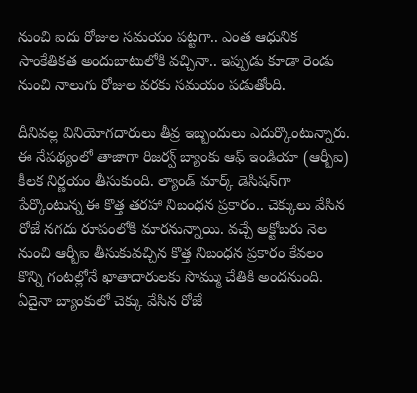నుంచి ఐదు రోజుల స‌మ‌యం ప‌ట్ట‌గా.. ఎంత ఆధునిక సాంకేతిక‌త అందుబాటులోకి వ‌చ్చినా.. ఇప్పుడు కూడా రెండు నుంచి నాలుగు రోజుల వ‌ర‌కు స‌మ‌యం ప‌డుతోంది.

దీనివ‌ల్ల వినియోగ‌దారులు తీవ్ర ఇబ్బందులు ఎదుర్కొంటున్నారు. ఈ నేప‌థ్యంలో తాజాగా రిజ‌ర్వ్ బ్యాంకు ఆఫ్ ఇండియా (ఆర్బీఐ) కీల‌క నిర్ణ‌యం తీసుకుంది. ల్యాండ్ మార్క్ డెసిష‌న్‌గా పేర్కొంటున్న ఈ కొత్త త‌ర‌హా నిబంధ‌న ప్ర‌కారం.. చెక్కులు వేసిన రోజే న‌గ‌దు రూపంలోకి మార‌నున్నాయి. వచ్చే అక్టోబ‌రు నెల నుంచి ఆర్బీఐ తీసుకువచ్చిన కొత్త నిబంధన ప్ర‌కారం కేవలం కొన్ని గంటల్లోనే ఖాతాదారులకు సొమ్ము చేతికి అందనుంది. ఏదైనా బ్యాంకులో చెక్కు వేసిన రోజే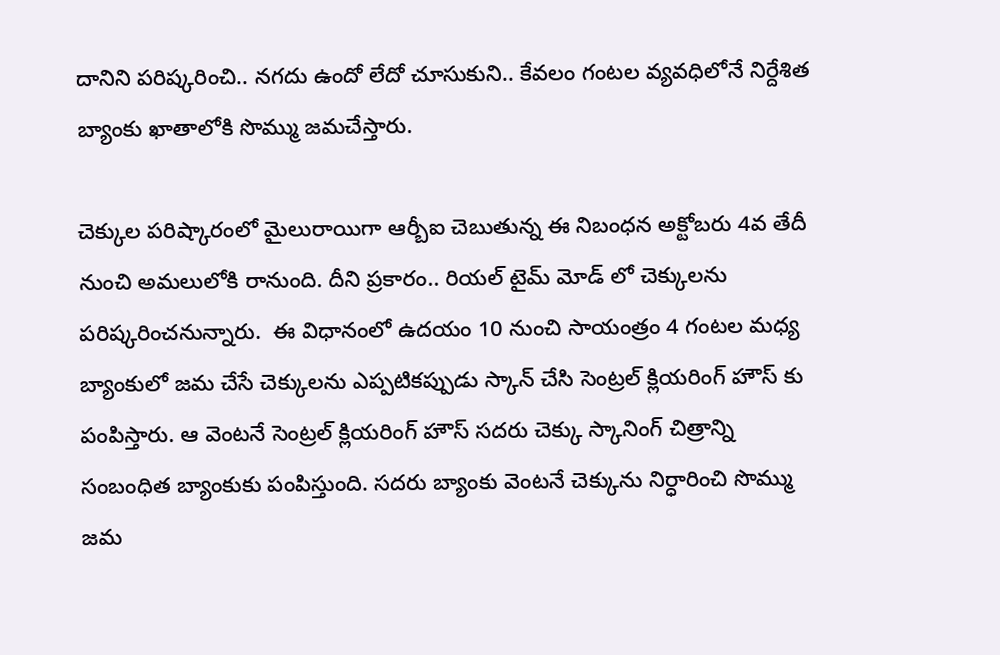దానిని పరిష్కరించి.. న‌గ‌దు ఉందో లేదో చూసుకుని.. కేవలం గంటల వ్యవధిలోనే నిర్దేశిత బ్యాంకు ఖాతాలోకి సొమ్ము జమచేస్తారు.

చెక్కుల పరిష్కారంలో మైలురాయిగా ఆర్బీఐ చెబుతున్న ఈ నిబంధన అక్టోబరు 4వ తేదీ నుంచి అమలులోకి రానుంది. దీని ప్ర‌కారం.. రియల్ టైమ్ మోడ్ లో చెక్కులను పరిష్కరించనున్నారు.  ఈ విధానంలో ఉదయం 10 నుంచి సాయంత్రం 4 గంటల మధ్య బ్యాంకులో జమ చేసే చెక్కులను ఎప్పటికప్పుడు స్కాన్ చేసి సెంట్రల్ క్లియరింగ్ హౌస్ కు పంపిస్తారు. ఆ వెంటనే సెంట్రల్ క్లియరింగ్ హౌస్ సదరు చెక్కు స్కానింగ్ చిత్రాన్ని సంబంధిత బ్యాంకుకు పంపిస్తుంది. సదరు బ్యాంకు వెంటనే చెక్కును నిర్ధారించి సొమ్ము జమ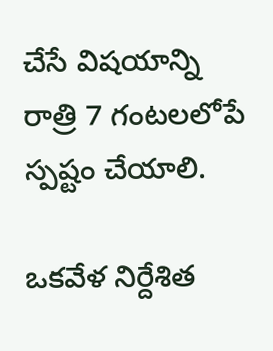చేసే విషయాన్ని రాత్రి 7 గంటలలోపే స్పష్టం చేయాలి.

ఒకవేళ నిర్దేశిత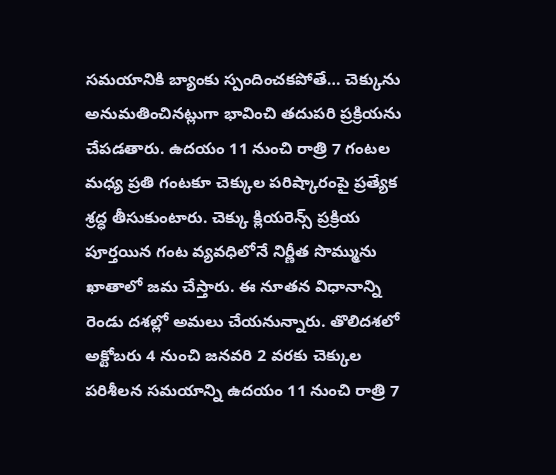సమయానికి బ్యాంకు స్పందించకపోతే… చెక్కును అనుమతించినట్లుగా భావించి తదుపరి ప్రక్రియను చేపడతారు. ఉదయం 11 నుంచి రాత్రి 7 గంటల మధ్య ప్రతి గంటకూ చెక్కుల పరిష్కారంపై ప్రత్యేక శ్రద్ధ తీసుకుంటారు. చెక్కు క్లియరెన్స్ ప్రక్రియ పూర్తయిన గంట వ్యవధిలోనే నిర్ణీత సొమ్మును ఖాతాలో జమ చేస్తారు. ఈ నూత‌న విధానాన్ని రెండు ద‌శ‌ల్లో అమ‌లు చేయ‌నున్నారు. తొలిదశలో అక్టోబరు 4 నుంచి జనవరి 2 వరకు చెక్కుల పరిశీలన సమయాన్ని ఉదయం 11 నుంచి రాత్రి 7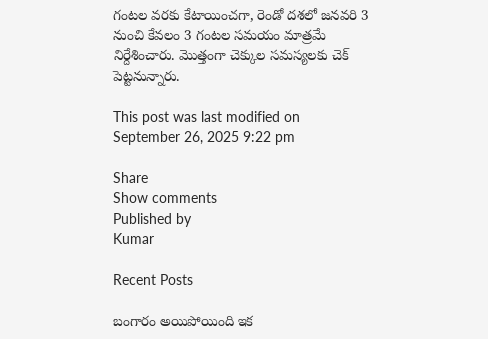గంటల వరకు కేటాయించగా, రెండో ద‌శ‌లో జనవరి 3 నుంచి కేవలం 3 గంటల సమయం మాత్రమే నిర్దేశించారు. మొత్తంగా చెక్కుల స‌మ‌స్య‌ల‌కు చెక్ పెట్ట‌నున్నారు.

This post was last modified on September 26, 2025 9:22 pm

Share
Show comments
Published by
Kumar

Recent Posts

బంగారం అయిపోయింది ఇక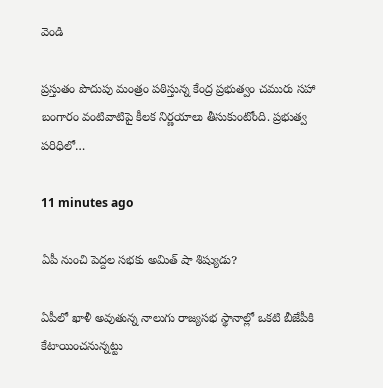వెండి

ప్ర‌స్తుతం పొదుపు మంత్రం ప‌ఠిస్తున్న కేంద్ర ప్ర‌భుత్వం చ‌మురు స‌హా బంగారం వంటివాటిపై కీల‌క నిర్ణ‌యాలు తీసుకుంటోంది. ప్ర‌భుత్వ ప‌రిధిలో…

11 minutes ago

ఏపీ నుంచి పెద్ద‌ల స‌భ‌కు అమిత్ షా శిష్యుడు?

ఏపీలో ఖాళీ అవుతున్న నాలుగు రాజ్య‌స‌భ స్థానాల్లో ఒక‌టి బీజేపీకి కేటాయించ‌నున్న‌ట్టు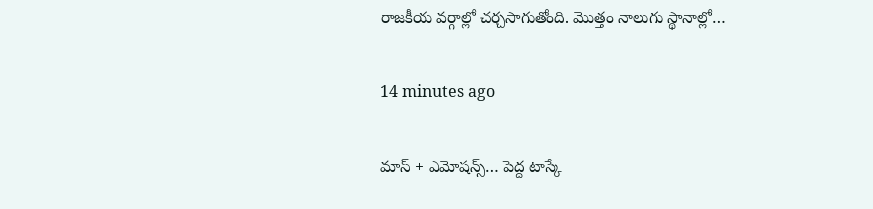రాజ‌కీయ వ‌ర్గాల్లో చ‌ర్చ‌సాగుతోంది. మొత్తం నాలుగు స్థానాల్లో…

14 minutes ago

మాస్ + ఎమోషన్స్… పెద్ద టాస్కే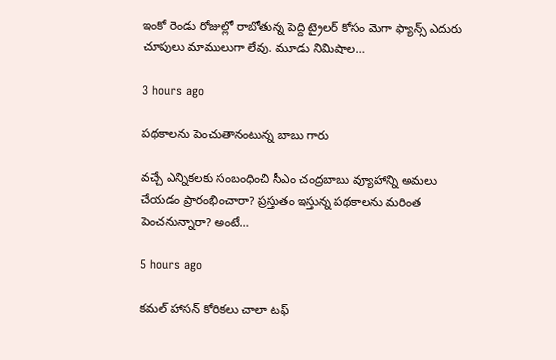ఇంకో రెండు రోజుల్లో రాబోతున్న పెద్ది ట్రైలర్ కోసం మెగా ఫ్యాన్స్ ఎదురు చూపులు మాములుగా లేవు. మూడు నిమిషాల…

3 hours ago

పథకాలను పెంచుతానంటున్న బాబు గారు

వ‌చ్చే ఎన్నిక‌ల‌కు సంబంధించి సీఎం చంద్ర‌బాబు వ్యూహాన్ని అమ‌లు చేయ‌డం ప్రారంభించారా? ప్ర‌స్తుతం ఇస్తున్న ప‌థ‌కాల‌ను మ‌రింత పెంచ‌నున్నారా? అంటే…

5 hours ago

కమల్ హాసన్ కోరికలు చాలా టఫ్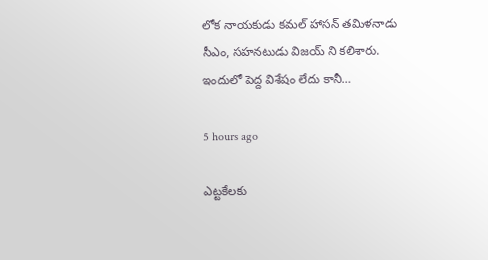లోక నాయకుడు కమల్ హాసన్ తమిళనాడు సీఎం, సహనటుడు విజయ్ ని కలిశారు. ఇందులో పెద్ద విశేషం లేదు కానీ…

5 hours ago

ఎట్ట‌కేల‌కు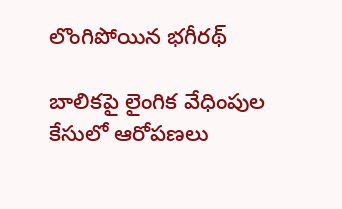లొంగిపోయిన భ‌గీర‌థ్

బాలిక‌పై లైంగిక వేధింపుల కేసులో ఆరోప‌ణ‌లు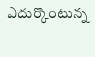ఎదుర్కొంటున్న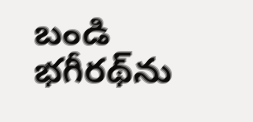బండి భ‌గీర‌థ్‌ను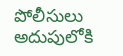పోలీసులు అదుపులోకి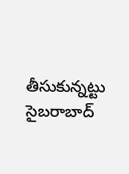తీసుకున్నట్టు సైబ‌రాబాద్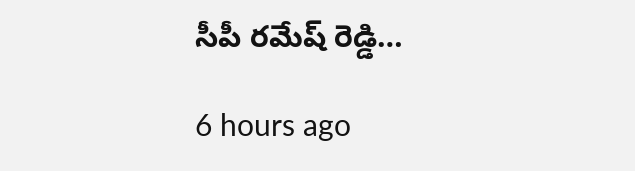సీపీ ర‌మేష్ రెడ్డి…

6 hours ago